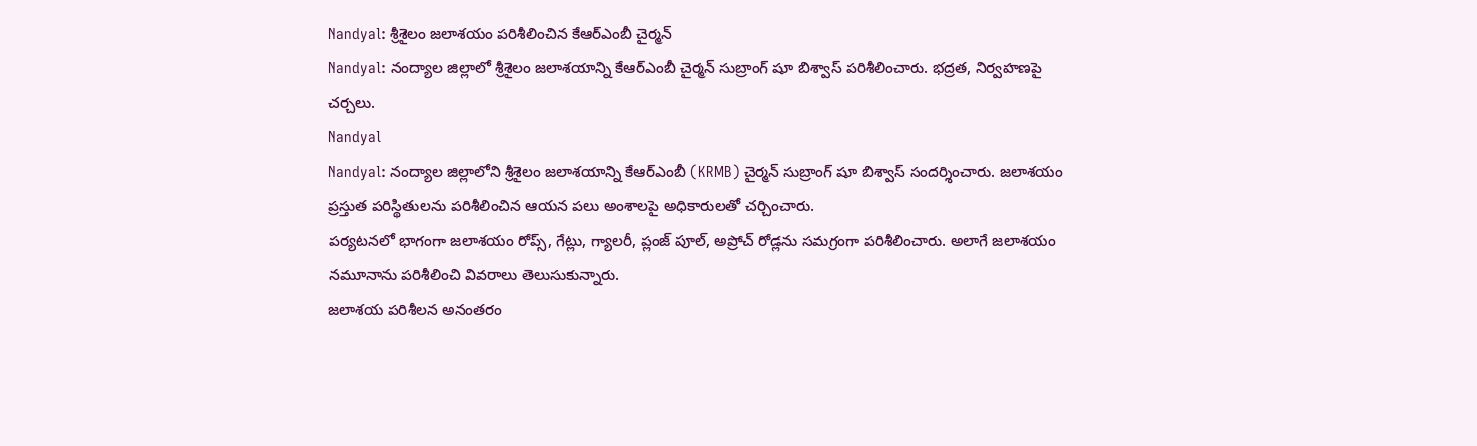Nandyal: శ్రీశైలం జలాశయం పరిశీలించిన కేఆర్ఎంబీ చైర్మన్
Nandyal: నంద్యాల జిల్లాలో శ్రీశైలం జలాశయాన్ని కేఆర్ఎంబీ చైర్మన్ సుబ్రాంగ్ షూ బిశ్వాస్ పరిశీలించారు. భద్రత, నిర్వహణపై చర్చలు.
Nandyal
Nandyal: నంద్యాల జిల్లాలోని శ్రీశైలం జలాశయాన్ని కేఆర్ఎంబీ (KRMB) చైర్మన్ సుబ్రాంగ్ షూ బిశ్వాస్ సందర్శించారు. జలాశయం ప్రస్తుత పరిస్థితులను పరిశీలించిన ఆయన పలు అంశాలపై అధికారులతో చర్చించారు.
పర్యటనలో భాగంగా జలాశయం రోప్స్, గేట్లు, గ్యాలరీ, ప్లంజ్ పూల్, అప్రోచ్ రోడ్లను సమగ్రంగా పరిశీలించారు. అలాగే జలాశయం నమూనాను పరిశీలించి వివరాలు తెలుసుకున్నారు.
జలాశయ పరిశీలన అనంతరం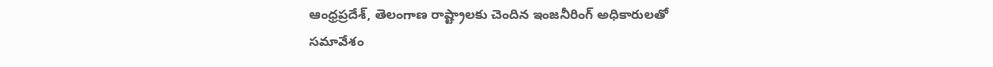ఆంధ్రప్రదేశ్, తెలంగాణ రాష్ట్రాలకు చెందిన ఇంజనీరింగ్ అధికారులతో సమావేశం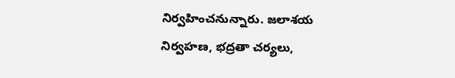నిర్వహించనున్నారు. జలాశయ నిర్వహణ, భద్రతా చర్యలు,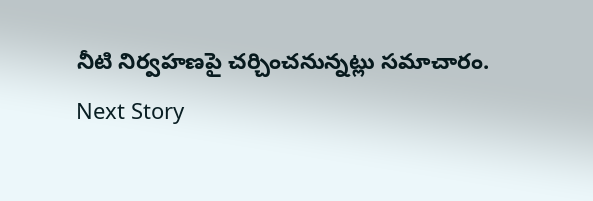నీటి నిర్వహణపై చర్చించనున్నట్లు సమాచారం.
Next Story